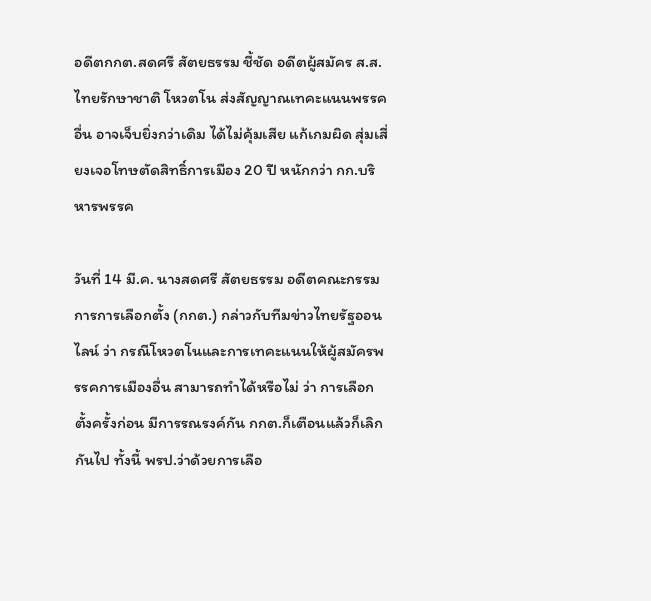อดีตกกต.สดศรี สัตยธรรม ชี้ชัด อดีตผู้สมัคร ส.ส.ไทยรักษาชาติ โหวตโน ส่งสัญญาณเทคะแนนพรรคอื่น อาจเจ็บยิ่งกว่าเดิม ได้ไม่คุ้มเสีย แก้เกมผิด สุ่มเสี่ยงเจอโทษตัดสิทธิ์การเมือง 20 ปี หนักกว่า กก.บริหารพรรค

วันที่ 14 มี.ค. นางสดศรี สัตยธรรม อดีตคณะกรรมการการเลือกตั้ง (กกต.) กล่าวกับทีมข่าวไทยรัฐออนไลน์ ว่า กรณีโหวตโนและการเทคะแนนให้ผู้สมัครพรรคการเมืองอื่น สามารถทำได้หรือไม่ ว่า การเลือกตั้งครั้งก่อน มีการรณรงค์กัน กกต.ก็เตือนแล้วก็เลิกกันไป ทั้งนี้ พรป.ว่าด้วยการเลือ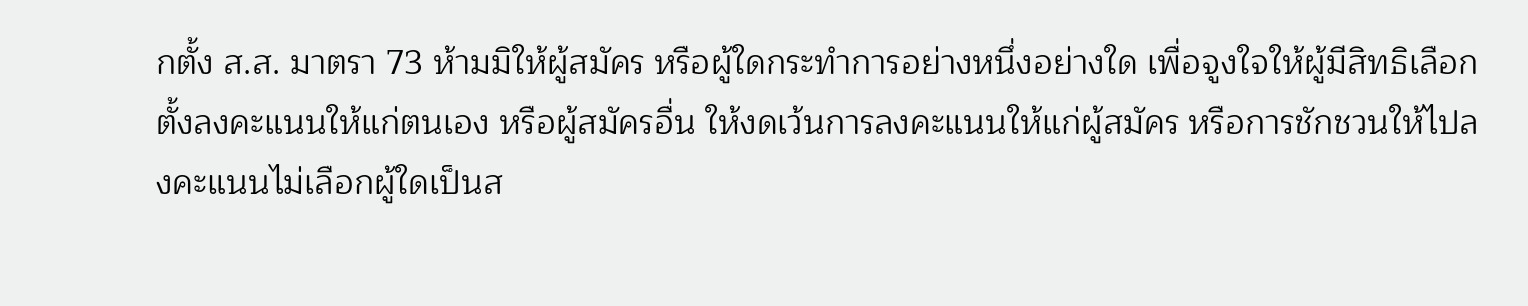กตั้ง ส.ส. มาตรา 73 ห้ามมิให้ผู้สมัคร หรือผู้ใดกระทำการอย่างหนึ่งอย่างใด เพื่อจูงใจให้ผู้มีสิทธิเลือกตั้งลงคะแนนให้แก่ตนเอง หรือผู้สมัครอื่น ให้งดเว้นการลงคะแนนให้แก่ผู้สมัคร หรือการชักชวนให้ไปลงคะแนนไม่เลือกผู้ใดเป็นส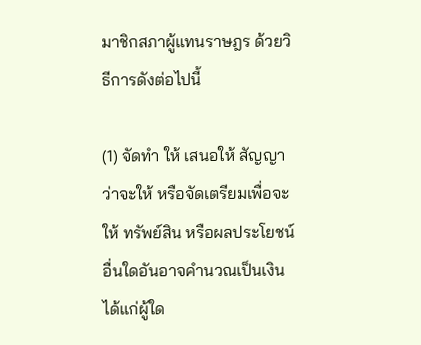มาชิกสภาผู้แทนราษฎร ด้วยวิธีการดังต่อไปนี้

(1) จัดทำ ให้ เสนอให้ สัญญาว่าจะให้ หรือจัดเตรียมเพื่อจะให้ ทรัพย์สิน หรือผลประโยชน์อื่นใดอันอาจคำนวณเป็นเงินได้แก่ผู้ใด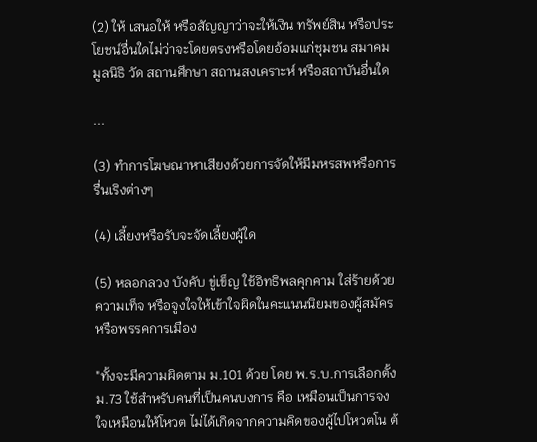(2) ให้ เสนอให้ หรือสัญญาว่าจะให้เงิน ทรัพย์สิน หรือประโยชน์อื่นใดไม่ว่าจะโดยตรงหรือโดยอ้อมแก่ชุมชน สมาคม มูลนิธิ วัด สถานศึกษา สถานสงเคราะห์ หรือสถาบันอื่นใด

...

(3) ทำการโฆษณาหาเสียงด้วยการจัดให้มีมหรสพหรือการรื่นเริงต่างๆ

(4) เลี้ยงหรือรับจะจัดเลี้ยงผู้ใด

(5) หลอกลวง บังคับ ขู่เข็ญ ใช้อิทธิพลคุกคาม ใส่ร้ายด้วยความเท็จ หรือจูงใจให้เข้าใจผิดในคะแนนนิยมของผู้สมัครหรือพรรคการเมือง

"ทั้งจะมีความผิดตาม ม.101 ด้วย โดย พ.ร.บ.การเลือกตั้ง ม.73 ใช้สำหรับคนที่เป็นคนบงการ คือ เหมือนเป็นการจงใจเหมือนให้โหวต ไม่ได้เกิดจากความคิดของผู้ไปโหวตโน ต้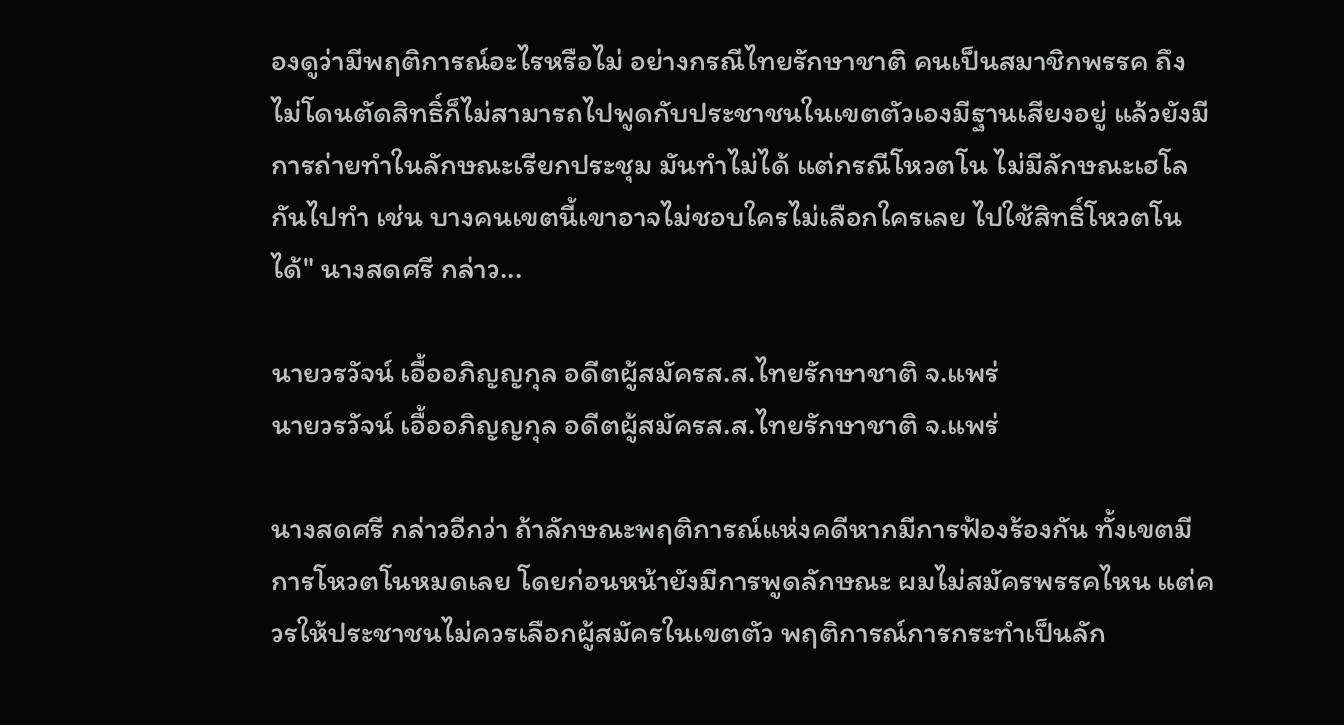องดูว่ามีพฤติการณ์อะไรหรือไม่ อย่างกรณีไทยรักษาชาติ คนเป็นสมาชิกพรรค ถึงไม่โดนตัดสิทธิ์ก็ไม่สามารถไปพูดกับประชาชนในเขตตัวเองมีฐานเสียงอยู่ แล้วยังมีการถ่ายทำในลักษณะเรียกประชุม มันทำไม่ได้ แต่กรณีโหวตโน ไม่มีลักษณะเฮโลกันไปทำ เช่น บางคนเขตนี้เขาอาจไม่ชอบใครไม่เลือกใครเลย ไปใช้สิทธิ์โหวตโนได้" นางสดศรี กล่าว...

นายวรวัจน์ เอื้ออภิญญกุล อดีตผู้สมัครส.ส.ไทยรักษาชาติ จ.แพร่
นายวรวัจน์ เอื้ออภิญญกุล อดีตผู้สมัครส.ส.ไทยรักษาชาติ จ.แพร่

นางสดศรี กล่าวอีกว่า ถ้าลักษณะพฤติการณ์แห่งคดีหากมีการฟ้องร้องกัน ทั้งเขตมีการโหวตโนหมดเลย โดยก่อนหน้ายังมีการพูดลักษณะ ผมไม่สมัครพรรคไหน แต่ควรให้ประชาชนไม่ควรเลือกผู้สมัครในเขตตัว พฤติการณ์การกระทำเป็นลัก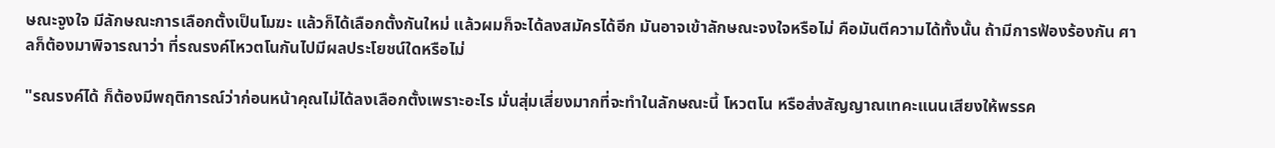ษณะจูงใจ มีลักษณะการเลือกตั้งเป็นโมฆะ แล้วก็ได้เลือกตั้งกันใหม่ แล้วผมก็จะได้ลงสมัครได้อีก มันอาจเข้าลักษณะจงใจหรือไม่ คือมันตีความได้ทั้งนั้น ถ้ามีการฟ้องร้องกัน ศาลก็ต้องมาพิจารณาว่า ที่รณรงค์โหวตโนกันไปมีผลประโยชน์ใดหรือไม่

"รณรงค์ได้ ก็ต้องมีพฤติการณ์ว่าก่อนหน้าคุณไม่ได้ลงเลือกตั้งเพราะอะไร มั่นสุ่มเสี่ยงมากที่จะทำในลักษณะนี้ โหวตโน หรือส่งสัญญาณเทคะแนนเสียงให้พรรค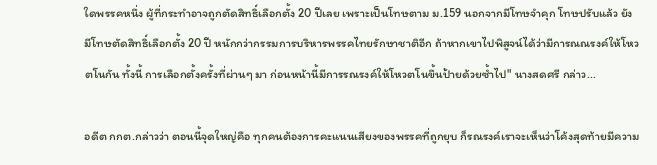ใดพรรคหนึ่ง ผู้ที่กระทำอาจถูกตัดสิทธิ์เลือกตั้ง 20 ปีเลย เพราะเป็นโทษตาม ม.159 นอกจากมีโทษจำคุก โทษปรับแล้ว ยังมีโทษตัดสิทธิ์เลือกตั้ง 20 ปี หนักกว่ากรรมการบริหารพรรคไทยรักษาชาติอีก ถ้าหากเขาไปพิสูจน์ได้ว่ามีการณณรงค์ให้โหวตโนกัน ทั้งนี้ การเลือกตั้งครั้งที่ผ่านๆ มา ก่อนหน้านี้มีการรณรงค์ให้โหวตโนขึ้นป้ายด้วยซ้ำไป" นางสดศรี กล่าว...

อดีต กกต.กล่าวว่า ตอนนี้จุดใหญ่คือ ทุกคนต้องการคะแนนเสียงของพรรคที่ถูกยุบ ก็รณรงค์เราจะเห็นว่าโค้งสุดท้ายมีความ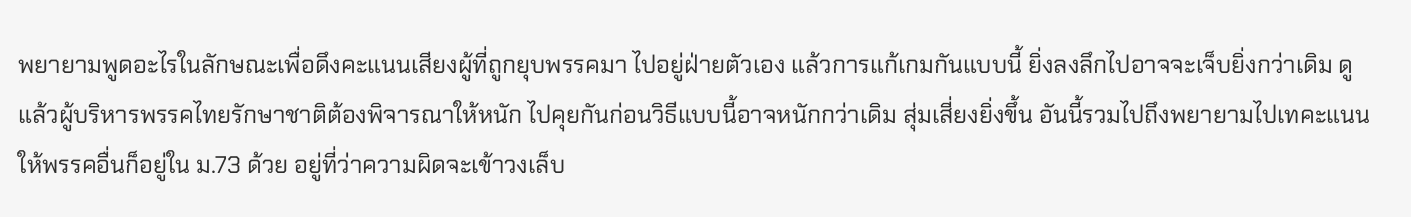พยายามพูดอะไรในลักษณะเพื่อดึงคะแนนเสียงผู้ที่ถูกยุบพรรคมา ไปอยู่ฝ่ายตัวเอง แล้วการแก้เกมกันแบบนี้ ยิ่งลงลึกไปอาจจะเจ็บยิ่งกว่าเดิม ดูแล้วผู้บริหารพรรคไทยรักษาชาติต้องพิจารณาให้หนัก ไปคุยกันก่อนวิธีแบบนี้อาจหนักกว่าเดิม สุ่มเสี่ยงยิ่งขึ้น อันนี้รวมไปถึงพยายามไปเทคะแนนให้พรรคอื่นก็อยู่ใน ม.73 ด้วย อยู่ที่ว่าความผิดจะเข้าวงเล็บ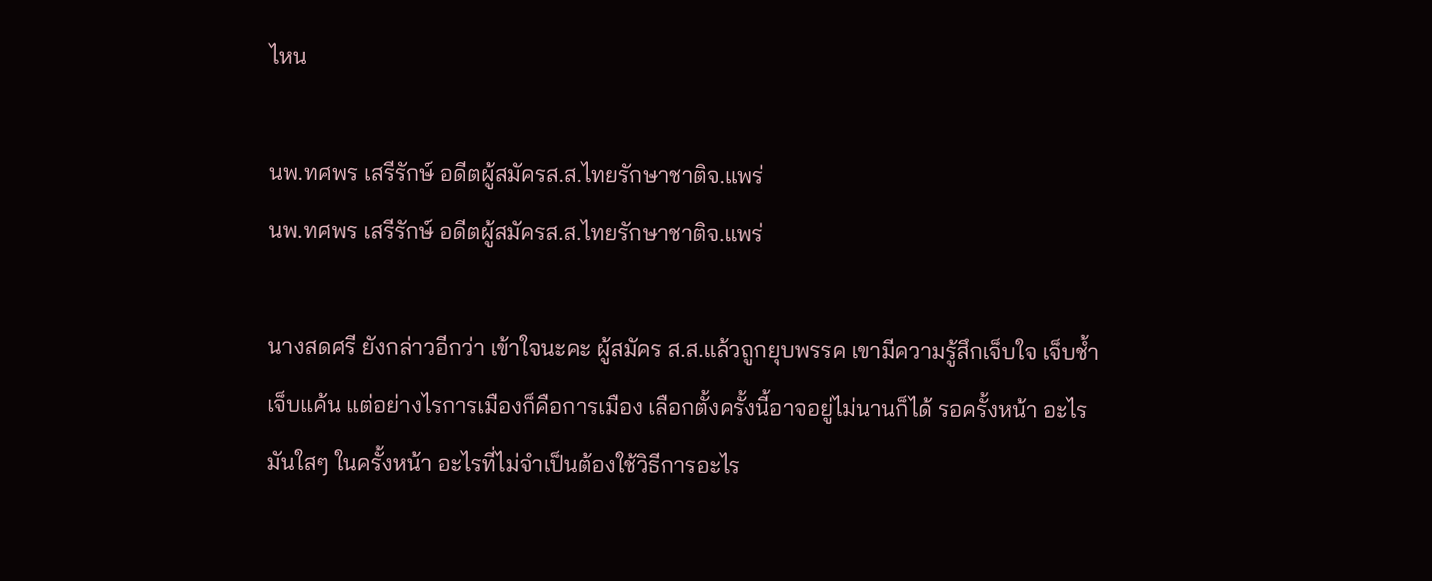ไหน

นพ.ทศพร เสรีรักษ์ อดีตผู้สมัครส.ส.ไทยรักษาชาติจ.แพร่
นพ.ทศพร เสรีรักษ์ อดีตผู้สมัครส.ส.ไทยรักษาชาติจ.แพร่

นางสดศรี ยังกล่าวอีกว่า เข้าใจนะคะ ผู้สมัคร ส.ส.แล้วถูกยุบพรรค เขามีความรู้สึกเจ็บใจ เจ็บช้ำ เจ็บแค้น แต่อย่างไรการเมืองก็คือการเมือง เลือกตั้งครั้งนี้อาจอยู่ไม่นานก็ได้ รอครั้งหน้า อะไรมันใสๆ ในครั้งหน้า อะไรที่ไม่จำเป็นต้องใช้วิธีการอะไร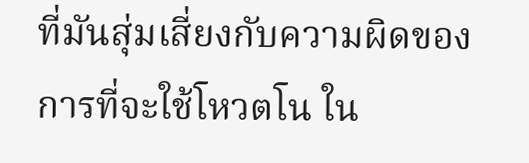ที่มันสุ่มเสี่ยงกับความผิดของการที่จะใช้โหวตโน ใน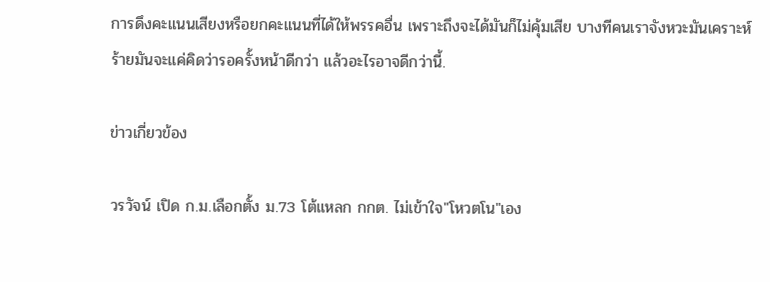การดึงคะแนนเสียงหรือยกคะแนนที่ได้ให้พรรคอื่น เพราะถึงจะได้มันก็ไม่คุ้มเสีย บางทีคนเราจังหวะมันเคราะห์ร้ายมันจะแค่คิดว่ารอครั้งหน้าดีกว่า แล้วอะไรอาจดีกว่านี้.

ข่าวเกี่ยวข้อง

วรวัจน์ เปิด ก.ม.เลือกตั้ง ม.73 โต้แหลก กกต. ไม่เข้าใจ"โหวตโน"เอง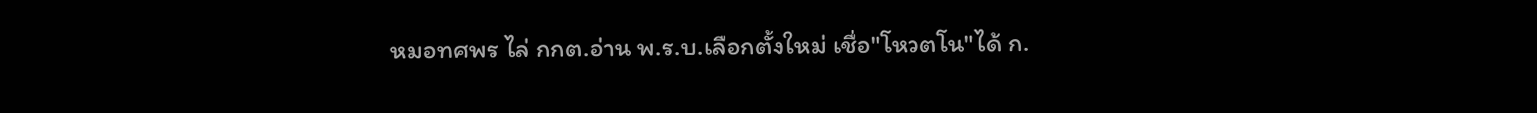หมอทศพร ไล่ กกต.อ่าน พ.ร.บ.เลือกตั้งใหม่ เชื่อ"โหวตโน"ได้ ก.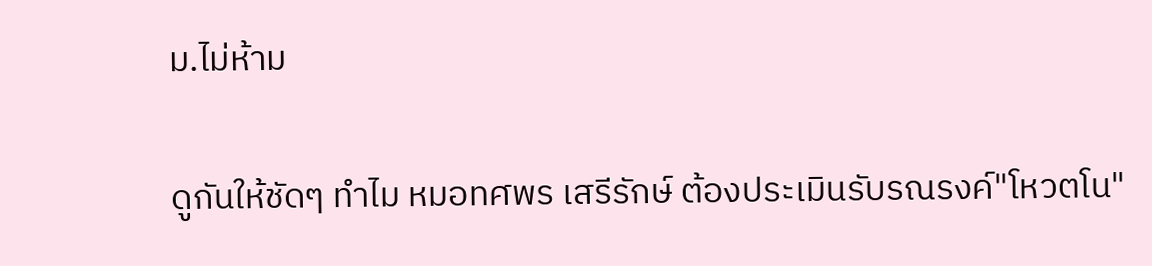ม.ไม่ห้าม

ดูกันให้ชัดๆ ทำไม หมอทศพร เสรีรักษ์ ต้องประเมินรับรณรงค์"โหวตโน"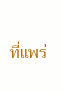ที่แพร่